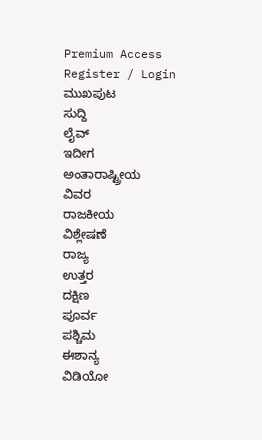Premium Access
Register / Login
ಮುಖಪುಟ
ಸುದ್ದಿ
ಲೈವ್
ಇದೀಗ
ಅಂತಾರಾಷ್ಟ್ರೀಯ
ವಿವರ
ರಾಜಕೀಯ
ವಿಶ್ಲೇಷಣೆ
ರಾಜ್ಯ
ಉತ್ತರ
ದಕ್ಷಿಣ
ಪೂರ್ವ
ಪಶ್ಚಿಮ
ಈಶಾನ್ಯ
ವಿಡಿಯೋ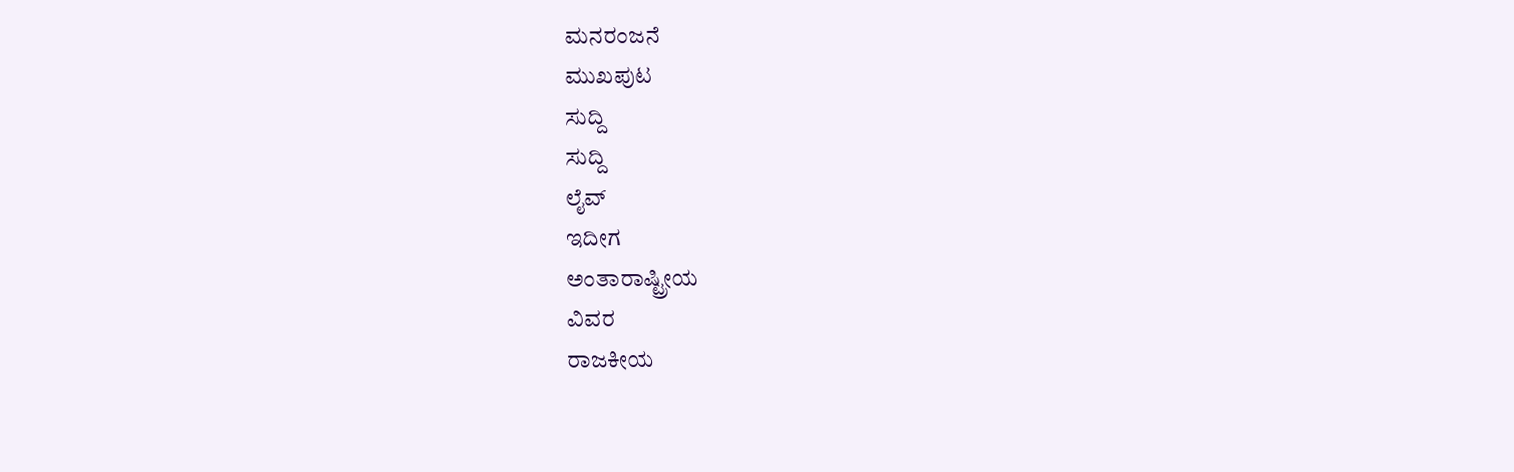ಮನರಂಜನೆ
ಮುಖಪುಟ
ಸುದ್ದಿ
ಸುದ್ದಿ
ಲೈವ್
ಇದೀಗ
ಅಂತಾರಾಷ್ಟ್ರೀಯ
ವಿವರ
ರಾಜಕೀಯ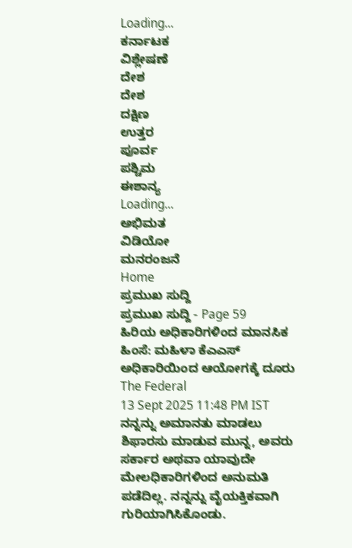Loading...
ಕರ್ನಾಟಕ
ವಿಶ್ಲೇಷಣೆ
ದೇಶ
ದೇಶ
ದಕ್ಷಿಣ
ಉತ್ತರ
ಪೂರ್ವ
ಪಶ್ಚಿಮ
ಈಶಾನ್ಯ
Loading...
ಅಭಿಮತ
ವಿಡಿಯೋ
ಮನರಂಜನೆ
Home
ಪ್ರಮುಖ ಸುದ್ದಿ
ಪ್ರಮುಖ ಸುದ್ದಿ - Page 59
ಹಿರಿಯ ಅಧಿಕಾರಿಗಳಿಂದ ಮಾನಸಿಕ ಹಿಂಸೆ: ಮಹಿಳಾ ಕೆಎಎಸ್ ಅಧಿಕಾರಿಯಿಂದ ಆಯೋಗಕ್ಕೆ ದೂರು
The Federal
13 Sept 2025 11:48 PM IST
ನನ್ನನ್ನು ಅಮಾನತು ಮಾಡಲು ಶಿಫಾರಸು ಮಾಡುವ ಮುನ್ನ, ಅವರು ಸರ್ಕಾರ ಅಥವಾ ಯಾವುದೇ ಮೇಲಧಿಕಾರಿಗಳಿಂದ ಅನುಮತಿ ಪಡೆದಿಲ್ಲ. ನನ್ನನ್ನು ವೈಯಕ್ತಿಕವಾಗಿ ಗುರಿಯಾಗಿಸಿಕೊಂಡು.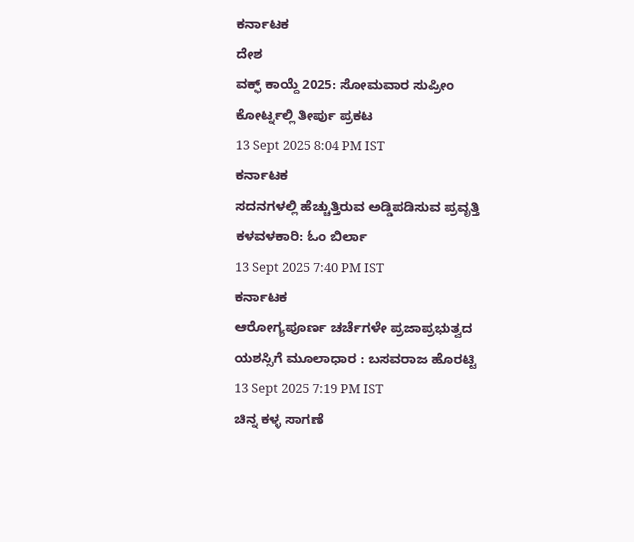ಕರ್ನಾಟಕ
ದೇಶ
ವಕ್ಫ್ ಕಾಯ್ದೆ 2025: ಸೋಮವಾರ ಸುಪ್ರೀಂ ಕೋರ್ಟ್ನಲ್ಲಿ ತೀರ್ಪು ಪ್ರಕಟ
13 Sept 2025 8:04 PM IST
ಕರ್ನಾಟಕ
ಸದನಗಳಲ್ಲಿ ಹೆಚ್ಚುತ್ತಿರುವ ಅಡ್ಡಿಪಡಿಸುವ ಪ್ರವೃತ್ತಿ ಕಳವಳಕಾರಿ: ಓಂ ಬಿರ್ಲಾ
13 Sept 2025 7:40 PM IST
ಕರ್ನಾಟಕ
ಆರೋಗ್ಯಪೂರ್ಣ ಚರ್ಚೆಗಳೇ ಪ್ರಜಾಪ್ರಭುತ್ವದ ಯಶಸ್ಸಿಗೆ ಮೂಲಾಧಾರ : ಬಸವರಾಜ ಹೊರಟ್ಟಿ
13 Sept 2025 7:19 PM IST
ಚಿನ್ನ ಕಳ್ಳ ಸಾಗಣೆ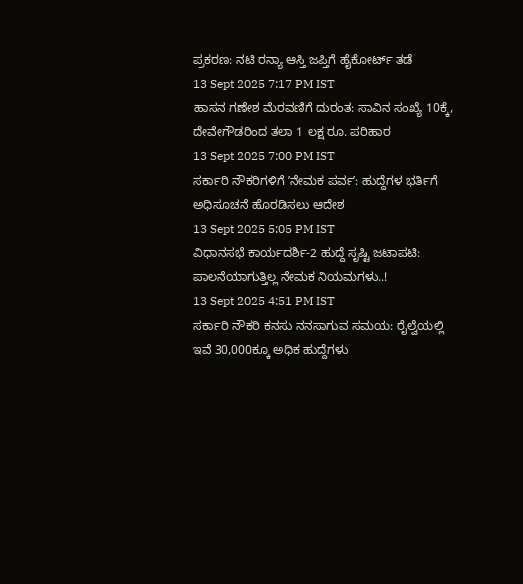ಪ್ರಕರಣ: ನಟಿ ರನ್ಯಾ ಆಸ್ತಿ ಜಪ್ತಿಗೆ ಹೈಕೋರ್ಟ್ ತಡೆ
13 Sept 2025 7:17 PM IST
ಹಾಸನ ಗಣೇಶ ಮೆರವಣಿಗೆ ದುರಂತ: ಸಾವಿನ ಸಂಖ್ಯೆ 10ಕ್ಕೆ, ದೇವೇಗೌಡರಿಂದ ತಲಾ 1 ಲಕ್ಷ ರೂ. ಪರಿಹಾರ
13 Sept 2025 7:00 PM IST
ಸರ್ಕಾರಿ ನೌಕರಿಗಳಿಗೆ ʼನೇಮಕ ಪರ್ವʼ: ಹುದ್ದೆಗಳ ಭರ್ತಿಗೆ ಅಧಿಸೂಚನೆ ಹೊರಡಿಸಲು ಆದೇಶ
13 Sept 2025 5:05 PM IST
ವಿಧಾನಸಭೆ ಕಾರ್ಯದರ್ಶಿ-2 ಹುದ್ದೆ ಸೃಷ್ಟಿ ಜಟಾಪಟಿ: ಪಾಲನೆಯಾಗುತ್ತಿಲ್ಲ ನೇಮಕ ನಿಯಮಗಳು..!
13 Sept 2025 4:51 PM IST
ಸರ್ಕಾರಿ ನೌಕರಿ ಕನಸು ನನಸಾಗುವ ಸಮಯ: ರೈಲ್ವೆಯಲ್ಲಿ ಇವೆ 30,000ಕ್ಕೂ ಅಧಿಕ ಹುದ್ದೆಗಳು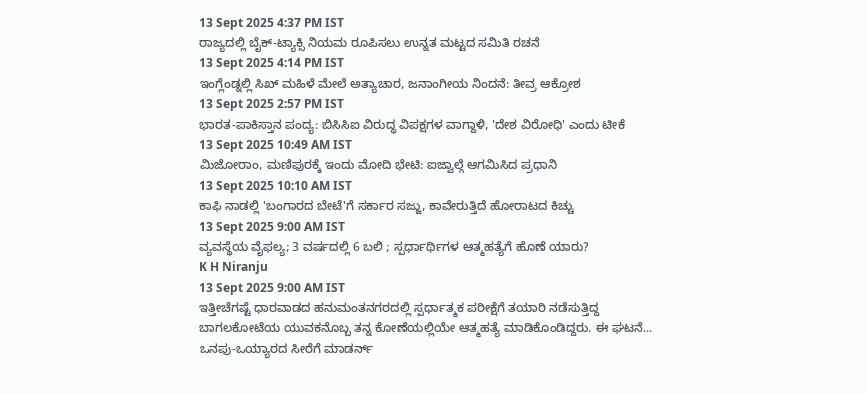13 Sept 2025 4:37 PM IST
ರಾಜ್ಯದಲ್ಲಿ ಬೈಕ್-ಟ್ಯಾಕ್ಸಿ ನಿಯಮ ರೂಪಿಸಲು ಉನ್ನತ ಮಟ್ಟದ ಸಮಿತಿ ರಚನೆ
13 Sept 2025 4:14 PM IST
ಇಂಗ್ಲೆಂಡ್ನಲ್ಲಿ ಸಿಖ್ ಮಹಿಳೆ ಮೇಲೆ ಅತ್ಯಾಚಾರ, ಜನಾಂಗೀಯ ನಿಂದನೆ: ತೀವ್ರ ಆಕ್ರೋಶ
13 Sept 2025 2:57 PM IST
ಭಾರತ-ಪಾಕಿಸ್ತಾನ ಪಂದ್ಯ: ಬಿಸಿಸಿಐ ವಿರುದ್ಧ ವಿಪಕ್ಷಗಳ ವಾಗ್ದಾಳಿ, 'ದೇಶ ವಿರೋಧಿ' ಎಂದು ಟೀಕೆ
13 Sept 2025 10:49 AM IST
ಮಿಜೋರಾಂ, ಮಣಿಪುರಕ್ಕೆ ಇಂದು ಮೋದಿ ಭೇಟಿ: ಐಜ್ವಾಲ್ಗೆ ಆಗಮಿಸಿದ ಪ್ರಧಾನಿ
13 Sept 2025 10:10 AM IST
ಕಾಫಿ ನಾಡಲ್ಲಿ 'ಬಂಗಾರದ ಬೇಟೆ'ಗೆ ಸರ್ಕಾರ ಸಜ್ಜು, ಕಾವೇರುತ್ತಿದೆ ಹೋರಾಟದ ಕಿಚ್ಚು
13 Sept 2025 9:00 AM IST
ವ್ಯವಸ್ಥೆಯ ವೈಫಲ್ಯ; 3 ವರ್ಷದಲ್ಲಿ 6 ಬಲಿ ; ಸ್ಪರ್ಧಾರ್ಥಿಗಳ ಆತ್ಮಹತ್ಯೆಗೆ ಹೊಣೆ ಯಾರು?
K H Niranju
13 Sept 2025 9:00 AM IST
ಇತ್ತೀಚೆಗಷ್ಟೆ ಧಾರವಾಡದ ಹನುಮಂತನಗರದಲ್ಲಿ ಸ್ಪರ್ಧಾತ್ಮಕ ಪರೀಕ್ಷೆಗೆ ತಯಾರಿ ನಡೆಸುತ್ತಿದ್ದ ಬಾಗಲಕೋಟೆಯ ಯುವಕನೊಬ್ಬ ತನ್ನ ಕೋಣೆಯಲ್ಲಿಯೇ ಆತ್ಮಹತ್ಯೆ ಮಾಡಿಕೊಂಡಿದ್ದರು. ಈ ಘಟನೆ...
ಒನಪು-ಒಯ್ಯಾರದ ಸೀರೆಗೆ ಮಾಡರ್ನ್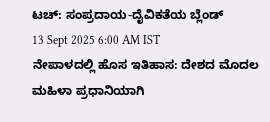ಟಚ್: ಸಂಪ್ರದಾಯ-ದೈವಿಕತೆಯ ಬ್ಲೆಂಡ್
13 Sept 2025 6:00 AM IST
ನೇಪಾಳದಲ್ಲಿ ಹೊಸ ಇತಿಹಾಸ: ದೇಶದ ಮೊದಲ ಮಹಿಳಾ ಪ್ರಧಾನಿಯಾಗಿ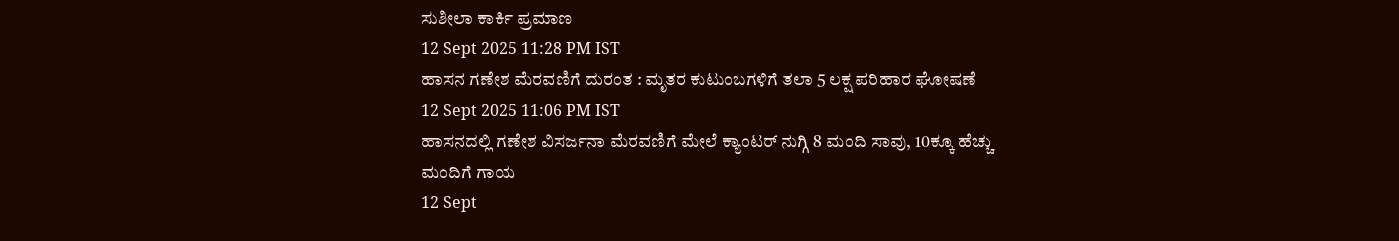ಸುಶೀಲಾ ಕಾರ್ಕಿ ಪ್ರಮಾಣ
12 Sept 2025 11:28 PM IST
ಹಾಸನ ಗಣೇಶ ಮೆರವಣಿಗೆ ದುರಂತ : ಮೃತರ ಕುಟುಂಬಗಳಿಗೆ ತಲಾ 5 ಲಕ್ಷ ಪರಿಹಾರ ಘೋಷಣೆ
12 Sept 2025 11:06 PM IST
ಹಾಸನದಲ್ಲಿ ಗಣೇಶ ವಿಸರ್ಜನಾ ಮೆರವಣಿಗೆ ಮೇಲೆ ಕ್ಯಾಂಟರ್ ನುಗ್ಗಿ 8 ಮಂದಿ ಸಾವು, 10ಕ್ಕೂ ಹೆಚ್ಚು ಮಂದಿಗೆ ಗಾಯ
12 Sept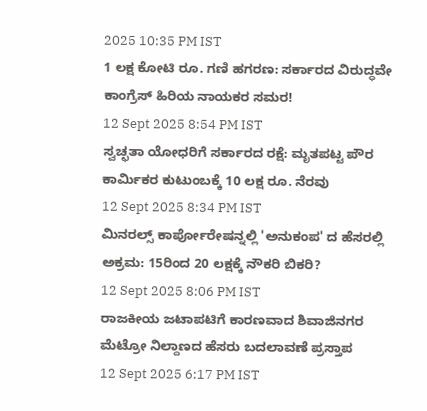2025 10:35 PM IST
1 ಲಕ್ಷ ಕೋಟಿ ರೂ. ಗಣಿ ಹಗರಣ: ಸರ್ಕಾರದ ವಿರುದ್ಧವೇ ಕಾಂಗ್ರೆಸ್ ಹಿರಿಯ ನಾಯಕರ ಸಮರ!
12 Sept 2025 8:54 PM IST
ಸ್ವಚ್ಛತಾ ಯೋಧರಿಗೆ ಸರ್ಕಾರದ ರಕ್ಷೆ: ಮೃತಪಟ್ಟ ಪೌರ ಕಾರ್ಮಿಕರ ಕುಟುಂಬಕ್ಕೆ 10 ಲಕ್ಷ ರೂ. ನೆರವು
12 Sept 2025 8:34 PM IST
ಮಿನರಲ್ಸ್ ಕಾರ್ಪೋರೇಷನ್ನಲ್ಲಿ 'ಅನುಕಂಪ' ದ ಹೆಸರಲ್ಲಿ ಅಕ್ರಮ: 15ರಿಂದ 20 ಲಕ್ಷಕ್ಕೆ ನೌಕರಿ ಬಿಕರಿ?
12 Sept 2025 8:06 PM IST
ರಾಜಕೀಯ ಜಟಾಪಟಿಗೆ ಕಾರಣವಾದ ಶಿವಾಜಿನಗರ ಮೆಟ್ರೋ ನಿಲ್ದಾಣದ ಹೆಸರು ಬದಲಾವಣೆ ಪ್ರಸ್ತಾಪ
12 Sept 2025 6:17 PM IST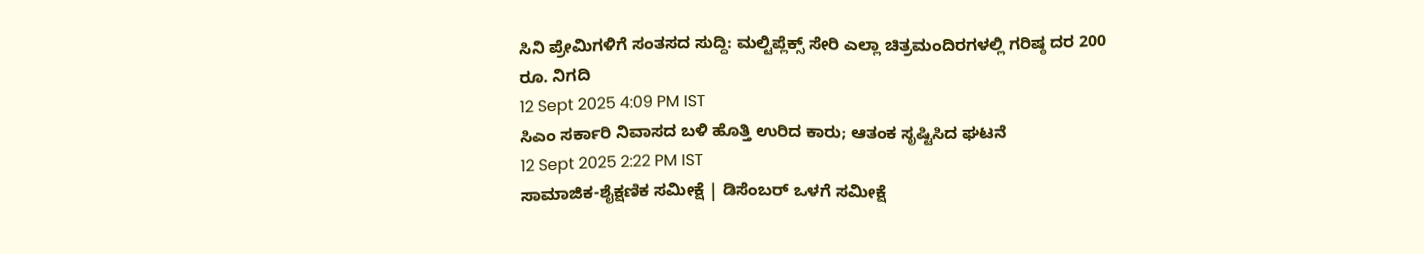ಸಿನಿ ಪ್ರೇಮಿಗಳಿಗೆ ಸಂತಸದ ಸುದ್ದಿ: ಮಲ್ಟಿಪ್ಲೆಕ್ಸ್ ಸೇರಿ ಎಲ್ಲಾ ಚಿತ್ರಮಂದಿರಗಳಲ್ಲಿ ಗರಿಷ್ಠ ದರ 200 ರೂ. ನಿಗದಿ
12 Sept 2025 4:09 PM IST
ಸಿಎಂ ಸರ್ಕಾರಿ ನಿವಾಸದ ಬಳಿ ಹೊತ್ತಿ ಉರಿದ ಕಾರು; ಆತಂಕ ಸೃಷ್ಟಿಸಿದ ಘಟನೆ
12 Sept 2025 2:22 PM IST
ಸಾಮಾಜಿಕ-ಶೈಕ್ಷಣಿಕ ಸಮೀಕ್ಷೆ | ಡಿಸೆಂಬರ್ ಒಳಗೆ ಸಮೀಕ್ಷೆ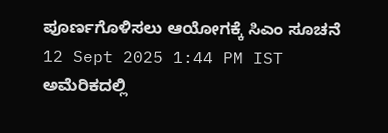ಪೂರ್ಣಗೊಳಿಸಲು ಆಯೋಗಕ್ಕೆ ಸಿಎಂ ಸೂಚನೆ
12 Sept 2025 1:44 PM IST
ಅಮೆರಿಕದಲ್ಲಿ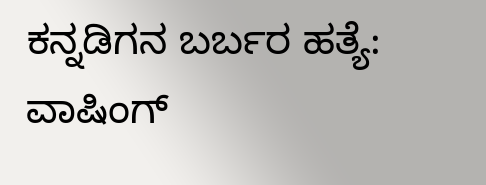ಕನ್ನಡಿಗನ ಬರ್ಬರ ಹತ್ಯೆ: ವಾಷಿಂಗ್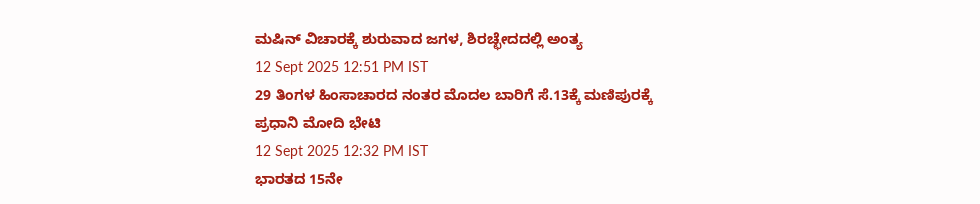ಮಷಿನ್ ವಿಚಾರಕ್ಕೆ ಶುರುವಾದ ಜಗಳ, ಶಿರಚ್ಛೇದದಲ್ಲಿ ಅಂತ್ಯ
12 Sept 2025 12:51 PM IST
29 ತಿಂಗಳ ಹಿಂಸಾಚಾರದ ನಂತರ ಮೊದಲ ಬಾರಿಗೆ ಸೆ.13ಕ್ಕೆ ಮಣಿಪುರಕ್ಕೆ ಪ್ರಧಾನಿ ಮೋದಿ ಭೇಟಿ
12 Sept 2025 12:32 PM IST
ಭಾರತದ 15ನೇ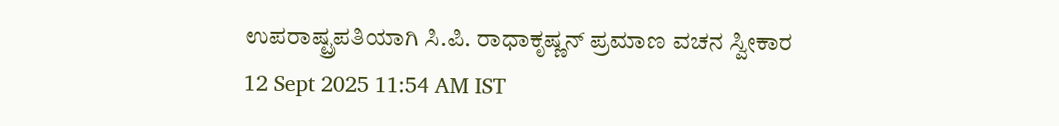ಉಪರಾಷ್ಟ್ರಪತಿಯಾಗಿ ಸಿ.ಪಿ. ರಾಧಾಕೃಷ್ಣನ್ ಪ್ರಮಾಣ ವಚನ ಸ್ವೀಕಾರ
12 Sept 2025 11:54 AM IST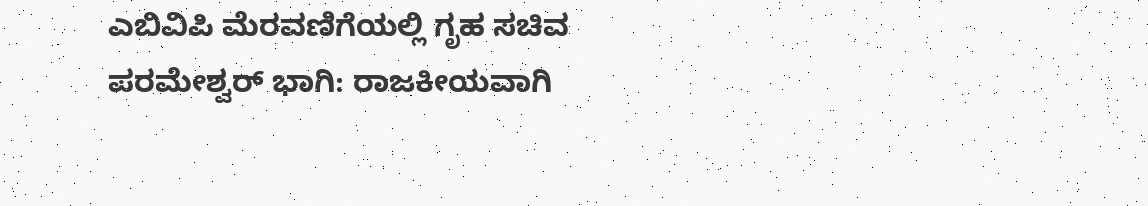ಎಬಿವಿಪಿ ಮೆರವಣಿಗೆಯಲ್ಲಿ ಗೃಹ ಸಚಿವ ಪರಮೇಶ್ವರ್ ಭಾಗಿ: ರಾಜಕೀಯವಾಗಿ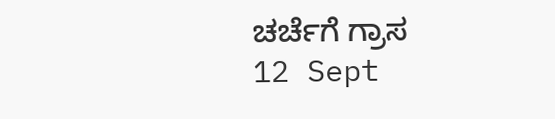ಚರ್ಚೆಗೆ ಗ್ರಾಸ
12 Sept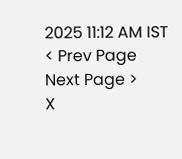2025 11:12 AM IST
< Prev Page
Next Page >
X